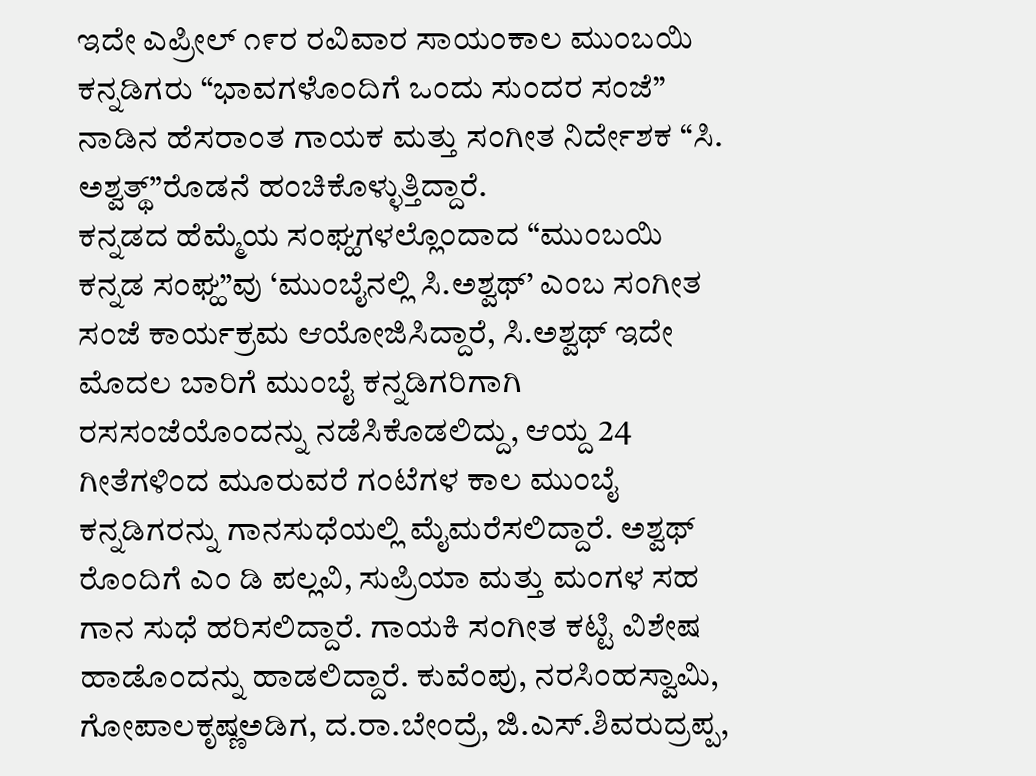ಇದೇ ಎಪ್ರೀಲ್ ೧೯ರ ರವಿವಾರ ಸಾಯಂಕಾಲ ಮುಂಬಯಿ ಕನ್ನಡಿಗರು “ಭಾವಗಳೊಂದಿಗೆ ಒಂದು ಸುಂದರ ಸಂಜೆ” ನಾಡಿನ ಹೆಸರಾಂತ ಗಾಯಕ ಮತ್ತು ಸಂಗೀತ ನಿರ್ದೇಶಕ “ಸಿ. ಅಶ್ವತ್ಥ್”ರೊಡನೆ ಹಂಚಿಕೊಳ್ಳುತ್ತಿದ್ದಾರೆ.
ಕನ್ನಡದ ಹೆಮ್ಮೆಯ ಸಂಘ್ಹಗಳಲ್ಲೊಂದಾದ “ಮುಂಬಯಿ ಕನ್ನಡ ಸಂಘ್ಹ”ವು ‘ಮುಂಬೈನಲ್ಲಿ ಸಿ.ಅಶ್ವಥ್’ ಎಂಬ ಸಂಗೀತ ಸಂಜೆ ಕಾರ್ಯಕ್ರಮ ಆಯೋಜಿಸಿದ್ದಾರೆ, ಸಿ.ಅಶ್ವಥ್ ಇದೇ ಮೊದಲ ಬಾರಿಗೆ ಮುಂಬೈ ಕನ್ನಡಿಗರಿಗಾಗಿ ರಸಸಂಜೆಯೊಂದನ್ನು ನಡೆಸಿಕೊಡಲಿದ್ದು, ಆಯ್ದ 24 ಗೀತೆಗಳಿಂದ ಮೂರುವರೆ ಗಂಟೆಗಳ ಕಾಲ ಮುಂಬೈ ಕನ್ನಡಿಗರನ್ನು ಗಾನಸುಧೆಯಲ್ಲಿ ಮೈಮರೆಸಲಿದ್ದಾರೆ. ಅಶ್ವಥ್ ರೊಂದಿಗೆ ಎಂ ಡಿ ಪಲ್ಲವಿ, ಸುಪ್ರಿಯಾ ಮತ್ತು ಮಂಗಳ ಸಹ ಗಾನ ಸುಧೆ ಹರಿಸಲಿದ್ದಾರೆ. ಗಾಯಕಿ ಸಂಗೀತ ಕಟ್ಟಿ ವಿಶೇಷ ಹಾಡೊಂದನ್ನು ಹಾಡಲಿದ್ದಾರೆ. ಕುವೆಂಪು, ನರಸಿಂಹಸ್ವಾಮಿ, ಗೋಪಾಲಕೃಷ್ಣಅಡಿಗ, ದ.ರಾ.ಬೇಂದ್ರೆ, ಜಿ.ಎಸ್.ಶಿವರುದ್ರಪ್ಪ,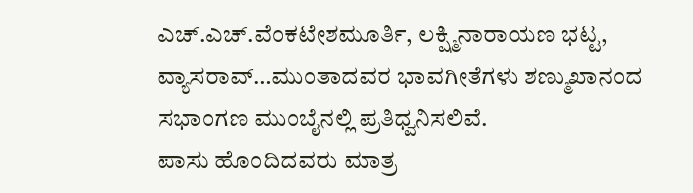ಎಚ್.ಎಚ್.ವೆಂಕಟೇಶಮೂರ್ತಿ, ಲಕ್ಷ್ಮಿನಾರಾಯಣ ಭಟ್ಟ, ವ್ಯಾಸರಾವ್…ಮುಂತಾದವರ ಭಾವಗೀತೆಗಳು ಶಣ್ಮುಖಾನಂದ ಸಭಾಂಗಣ ಮುಂಬೈನಲ್ಲಿ ಪ್ರತಿಧ್ವನಿಸಲಿವೆ.
ಪಾಸು ಹೊಂದಿದವರು ಮಾತ್ರ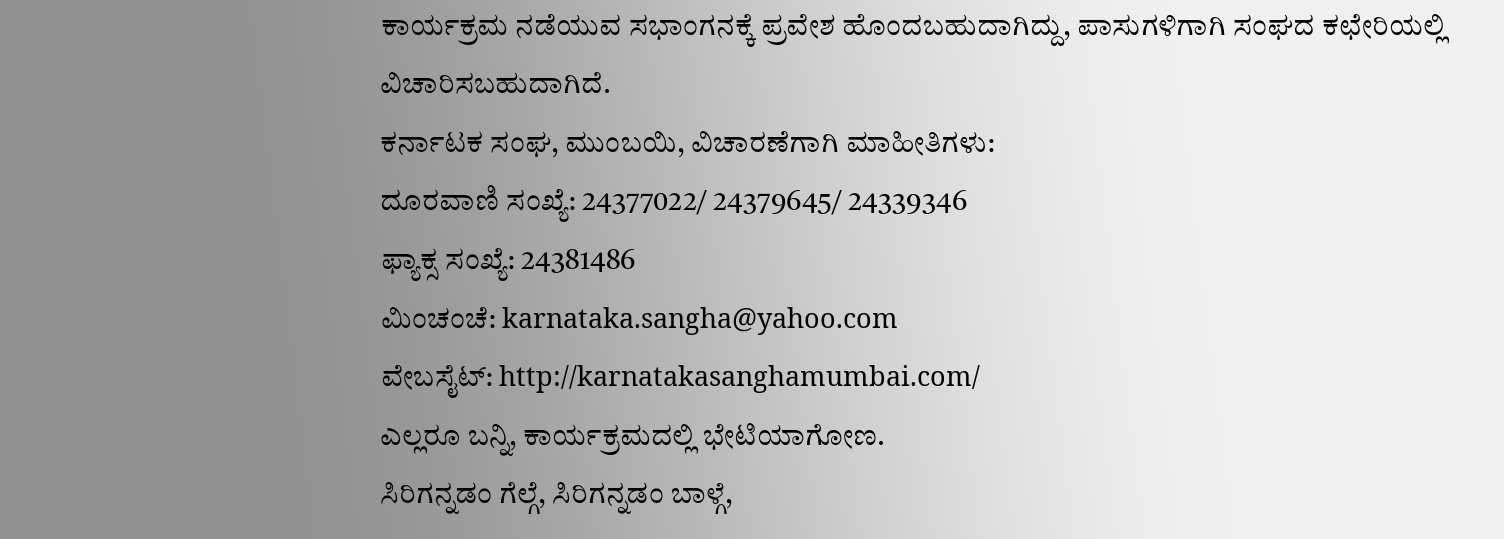ಕಾರ್ಯಕ್ರಮ ನಡೆಯುವ ಸಭಾಂಗನಕ್ಕೆ ಪ್ರವೇಶ ಹೊಂದಬಹುದಾಗಿದ್ದು, ಪಾಸುಗಳಿಗಾಗಿ ಸಂಘದ ಕಛೇರಿಯಲ್ಲಿ ವಿಚಾರಿಸಬಹುದಾಗಿದೆ.
ಕರ್ನಾಟಕ ಸಂಘ, ಮುಂಬಯಿ, ವಿಚಾರಣೆಗಾಗಿ ಮಾಹೀತಿಗಳು:
ದೂರವಾಣಿ ಸಂಖ್ಯೆ: 24377022/ 24379645/ 24339346
ಫ್ಯಾಕ್ಸ ಸಂಖ್ಯೆ: 24381486
ಮಿಂಚಂಚೆ: karnataka.sangha@yahoo.com
ವೇಬಸೈಟ್: http://karnatakasanghamumbai.com/
ಎಲ್ಲರೂ ಬನ್ನಿ, ಕಾರ್ಯಕ್ರಮದಲ್ಲಿ ಭೇಟಿಯಾಗೋಣ.
ಸಿರಿಗನ್ನಡಂ ಗೆಲ್ಗೆ, ಸಿರಿಗನ್ನಡಂ ಬಾಳ್ಗೆ,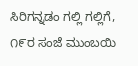ಸಿರಿಗನ್ನಡಂ ಗಲ್ಲಿ ಗಲ್ಲಿಗೆ, ೧೯ರ ಸಂಜೆ ಮುಂಬಯಿ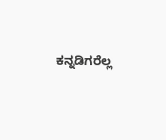ಕನ್ನಡಿಗರೆಲ್ಲ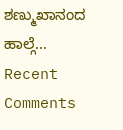ಶಣ್ಮುಖಾನಂದ ಹಾಲ್ಗೆ…
Recent Comments